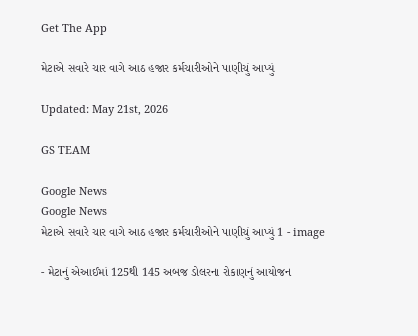Get The App

મેટાએ સવારે ચાર વાગે આઠ હજાર કર્મચારીઓને પાણીચું આપ્યું

Updated: May 21st, 2026

GS TEAM

Google News
Google News
મેટાએ સવારે ચાર વાગે આઠ હજાર કર્મચારીઓને પાણીચું આપ્યું 1 - image

- મેટાનું એઆઈમાં 125થી 145 અબજ ડોલરના રોકાણનું આયોજન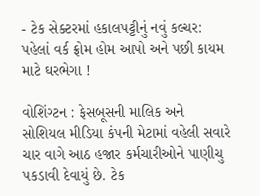- ટેક સેક્ટરમાં હકાલપટ્ટીનું નવું કલ્ચર: પહેલાં વર્ક ફ્રોમ હોમ આપો અને પછી કાયમ માટે ઘરભેગા !

વોશિંગ્ટન : ફેસબૂસની માલિક અને સોશિયલ મીડિયા કંપની મેટામાં વહેલી સવારે ચાર વાગે આઠ હજાર કર્મચારીઓને પાણીચુ પકડાવી દેવાયું છે. ટેક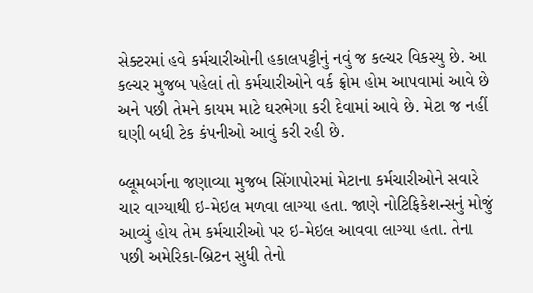સેક્ટરમાં હવે કર્મચારીઓની હકાલપટ્ટીનું નવું જ કલ્ચર વિકસ્યુ છે. આ કલ્ચર મુજબ પહેલાં તો કર્મચારીઓને વર્ક ફ્રોમ હોમ આપવામાં આવે છે અને પછી તેમને કાયમ માટે ઘરભેગા કરી દેવામાં આવે છે. મેટા જ નહીં ઘણી બધી ટેક કંપનીઓ આવું કરી રહી છે.

બ્લૂમબર્ગના જણાવ્યા મુજબ સિંગાપોરમાં મેટાના કર્મચારીઓને સવારે ચાર વાગ્યાથી ઇ-મેઇલ મળવા લાગ્યા હતા. જાણે નોટિફિકેશન્સનું મોજું આવ્યું હોય તેમ કર્મચારીઓ પર ઇ-મેઇલ આવવા લાગ્યા હતા. તેના પછી અમેરિકા-બ્રિટન સુધી તેનો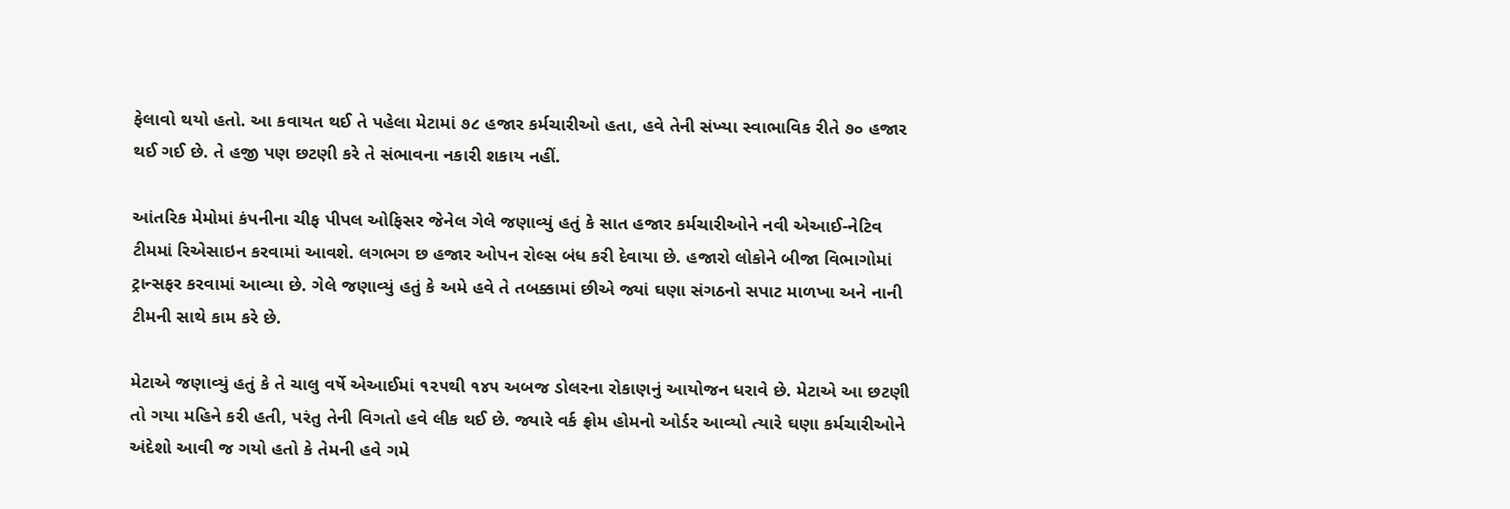ફેલાવો થયો હતો. આ કવાયત થઈ તે પહેલા મેટામાં ૭૮ હજાર કર્મચારીઓ હતા, હવે તેની સંખ્યા સ્વાભાવિક રીતે ૭૦ હજાર થઈ ગઈ છે. તે હજી પણ છટણી કરે તે સંભાવના નકારી શકાય નહીં.

આંતરિક મેમોમાં કંપનીના ચીફ પીપલ ઓફિસર જેનેલ ગેલે જણાવ્યું હતું કે સાત હજાર કર્મચારીઓને નવી એઆઈ-નેટિવ ટીમમાં રિએસાઇન કરવામાં આવશે. લગભગ છ હજાર ઓપન રોલ્સ બંધ કરી દેવાયા છે. હજારો લોકોને બીજા વિભાગોમાં ટ્રાન્સફર કરવામાં આવ્યા છે. ગેલે જણાવ્યું હતું કે અમે હવે તે તબક્કામાં છીએ જ્યાં ઘણા સંગઠનો સપાટ માળખા અને નાની ટીમની સાથે કામ કરે છે.

મેટાએ જણાવ્યું હતું કે તે ચાલુ વર્ષે એઆઈમાં ૧૨૫થી ૧૪૫ અબજ ડોલરના રોકાણનું આયોજન ધરાવે છે. મેટાએ આ છટણી તો ગયા મહિને કરી હતી, પરંતુ તેની વિગતો હવે લીક થઈ છે. જ્યારે વર્ક ફ્રોમ હોમનો ઓર્ડર આવ્યો ત્યારે ઘણા કર્મચારીઓને અંદેશો આવી જ ગયો હતો કે તેમની હવે ગમે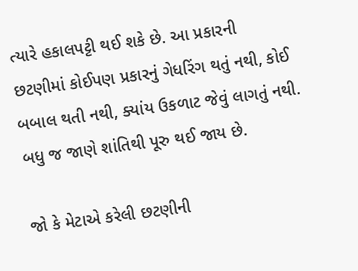ત્યારે હકાલપટ્ટી થઈ શકે છે. આ પ્રકારની છટણીમાં કોઈપણ પ્રકારનું ગેધરિંગ થતું નથી, કોઈ બબાલ થતી નથી, ક્યાંય ઉકળાટ જેવું લાગતું નથી. બધુ જ જાણે શાંતિથી પૂરુ થઈ જાય છે.

જો કે મેટાએ કરેલી છટણીની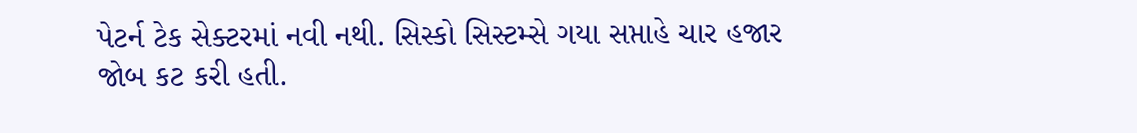પેટર્ન ટેક સેક્ટરમાં નવી નથી. સિસ્કો સિસ્ટમ્સે ગયા સપ્તાહે ચાર હજાર જોબ કટ કરી હતી.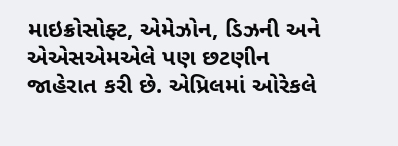માઇક્રોસોફ્ટ, એમેઝોન, ડિઝની અને એએસએમએલે પણ છટણીન જાહેરાત કરી છે. એપ્રિલમાં ઓરેકલે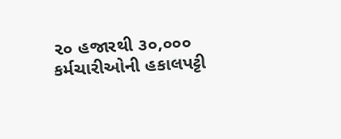૨૦ હજારથી ૩૦,૦૦૦ કર્મચારીઓની હકાલપટ્ટી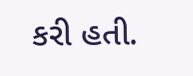કરી હતી.